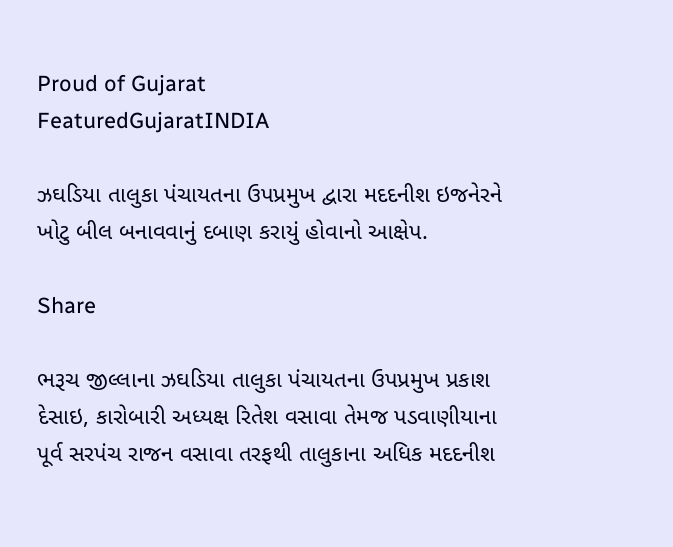Proud of Gujarat
FeaturedGujaratINDIA

ઝઘડિયા તાલુકા પંચાયતના ઉપપ્રમુખ દ્વારા મદદનીશ ઇજનેરને ખોટુ બીલ બનાવવાનું દબાણ કરાયું હોવાનો આક્ષેપ.

Share

ભરૂચ જીલ્લાના ઝઘડિયા તાલુકા પંચાયતના ઉપપ્રમુખ પ્રકાશ દેસાઇ, કારોબારી અધ્યક્ષ રિતેશ વસાવા તેમજ પડવાણીયાના પૂર્વ સરપંચ રાજન વસાવા તરફથી તાલુકાના અધિક મદદનીશ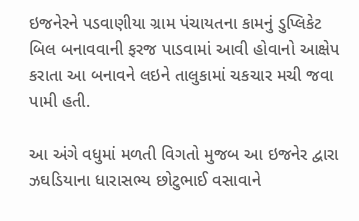ઇજનેરને પડવાણીયા ગ્રામ પંચાયતના કામનું ડુપ્લિકેટ બિલ બનાવવાની ફરજ પાડવામાં આવી હોવાનો આક્ષેપ કરાતા આ બનાવને લઇને તાલુકામાં ચકચાર મચી જવા પામી હતી.

આ અંગે વધુમાં મળતી વિગતો મુજબ આ ઇજનેર દ્વારા ઝઘડિયાના ધારાસભ્ય છોટુભાઈ વસાવાને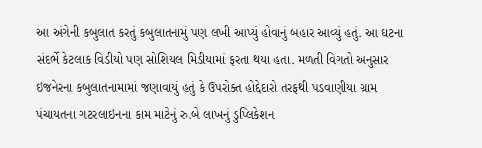આ અંગેની કબુલાત કરતું કબુલાતનામું પણ લખી આપ્યું હોવાનું બહાર આવ્યું હતું. આ ઘટના સંદર્ભે કેટલાક વિડીયો પણ સોશિયલ મિડીયામાં ફરતા થયા હતા. મળતી વિગતો અનુસાર ઇજનેરના કબુલાતનામામાં જણાવાયું હતું કે ઉપરોક્ત હોદ્દેદારો તરફથી પડવાણીયા ગ્રામ પંચાયતના ગટરલાઇનના કામ માટેનું રુ.બે લાખનું ડુપ્લિકેશન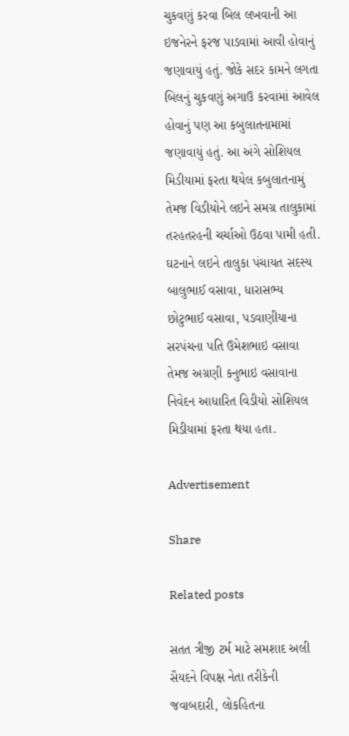ચુકવણું કરવા બિલ લખવાની આ ઇજનેરને ફરજ પાડવામાં આવી હોવાનું જણાવાયું હતું. જોકે સદર કામને લગતા બિલનું ચુકવણું અગાઉ કરવામાં આવેલ હોવાનું પણ આ કબુલાતનામામાં જણાવાયું હતું. આ અંગે સોશિયલ મિડીયામાં ફરતા થયેલ કબુલાતનામું તેમજ વિડીયોને લઇને સમગ્ર તાલુકામાં તરહતરહની ચર્ચાઓ ઉઠવા પામી હતી. ઘટનાને લઇને તાલુકા પંચાયત સદસ્ય બાલુભાઈ વસાવા, ધારાસભ્ય છોટુભાઈ વસાવા, પડવાણીયાના સરપંચના પતિ ઉમેશભાઇ વસાવા તેમજ અગ્રણી કનુભાઇ વસાવાના નિવેદન આધારિત વિડીયો સોશિયલ મિડીયામાં ફરતા થયા હતા.

Advertisement

Share

Related posts

સતત ત્રીજી ટર્મ માટે સમશાદ અલી સૈયદને વિપક્ષ નેતા તરીકેની જવાબદારી, લોકહિતના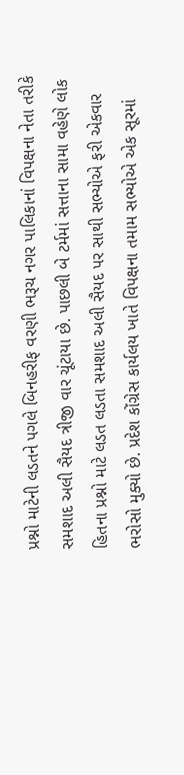પ્રશ્નો માટેની લડતને પગલે બિનહરીફ વરણી ભરૂચ નગર પાલિકાનાં વિપક્ષના નેતા તરીકે સમશાદ અલી સૈયદ ત્રીજી વાર ચૂંટાયા છે. પાછલી બે ટર્મમાં સત્તાના સામા વહેણે લોક હિતના પ્રશ્નો માટે લડત લડતા સમશાદ અલી સૈયદ પર સાથી સભ્યોએ ફરી એકવાર ભરોસો મુક્યો છે. પ્રદેશ કોંગ્રેસ કાર્યલય ખાતે વિપક્ષના તમામ સભ્યોએ એક સૂરમાં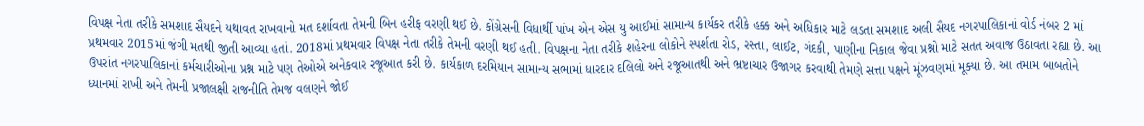વિપક્ષ નેતા તરીકે સમશાદ સૈયદને યથાવત રાખવાનો મત દર્શાવતા તેમની બિન હરીફ વરણી થઈ છે. કોંગ્રેસની વિધાર્થી પાંખ એન એસ યુ આઈમાં સામાન્ય કાર્યકર તરીકે હક્ક અને અધિકાર માટે લડતા સમશાદ અલી સૈયદ નગરપાલિકાનાં વોર્ડ નંબર 2 માં પ્રથમવાર 2015માં જંગી મતથી જીતી આવ્યા હતાં. 2018માં પ્રથમવાર વિપક્ષ નેતા તરીકે તેમની વરણી થઈ હતી. વિપક્ષના નેતા તરીકે શહેરના લોકોને સ્પર્શતા રોડ, રસ્તા, લાઈટ, ગંદકી, પાણીના નિકાલ જેવા પ્રશ્નો માટે સતત અવાજ ઉઠાવતા રહ્યા છે. આ ઉપરાંત નગરપાલિકાનાં કર્મચારીઓના પ્રશ્ન માટે પણ તેઓએ અનેકવાર રજૂઆત કરી છે. કાર્યકાળ દરમિયાન સામાન્ય સભામાં ધારદાર દલિલો અને રજૂઆતથી અને ભ્રષ્ટાચાર ઉજાગર કરવાથી તેમણે સત્તા પક્ષને મૂંઝવણમાં મૂક્યા છે. આ તમામ બાબતોને ધ્યાનમાં રાખી અને તેમની પ્રજાલક્ષી રાજનીતિ તેમજ વલણને જોઈ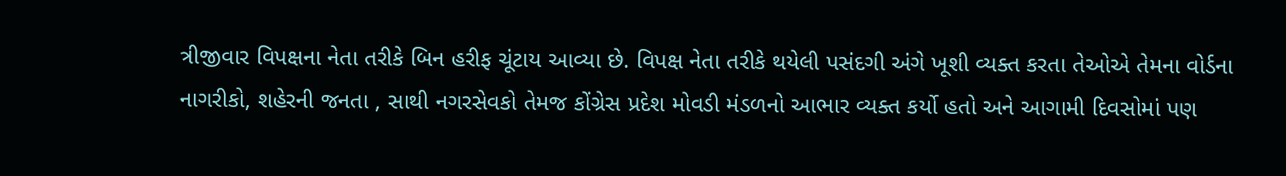ત્રીજીવાર વિપક્ષના નેતા તરીકે બિન હરીફ ચૂંટાય આવ્યા છે. વિપક્ષ નેતા તરીકે થયેલી પસંદગી અંગે ખૂશી વ્યક્ત કરતા તેઓએ તેમના વોર્ડના નાગરીકો, શહેરની જનતા , સાથી નગરસેવકો તેમજ કોંગ્રેસ પ્રદેશ મોવડી મંડળનો આભાર વ્યક્ત કર્યો હતો અને આગામી દિવસોમાં પણ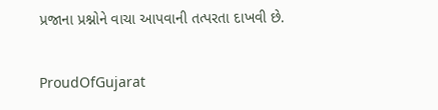પ્રજાના પ્રશ્નોને વાચા આપવાની તત્પરતા દાખવી છે.

ProudOfGujarat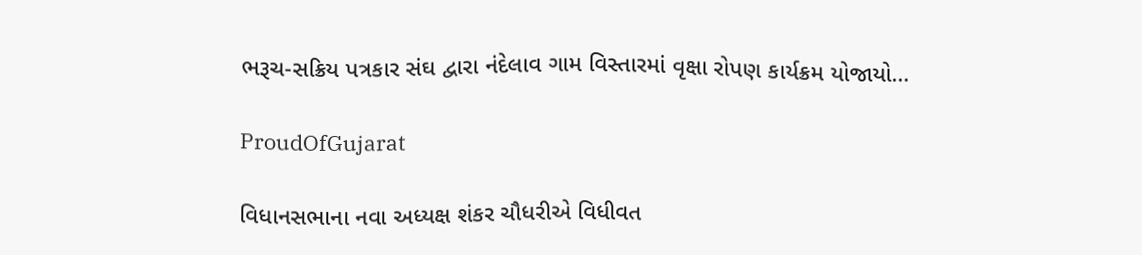ભરૂચ-સક્રિય પત્રકાર સંઘ દ્વારા નંદેલાવ ગામ વિસ્તારમાં વૃક્ષા રોપણ કાર્યક્રમ યોજાયો…

ProudOfGujarat

વિધાનસભાના નવા અધ્યક્ષ શંકર ચૌધરીએ વિધીવત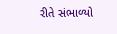રીતે સંભાળ્યો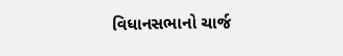વિધાનસભાનો ચાર્જ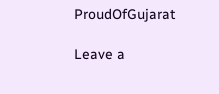ProudOfGujarat

Leave a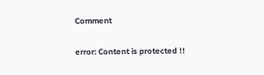Comment

error: Content is protected !!